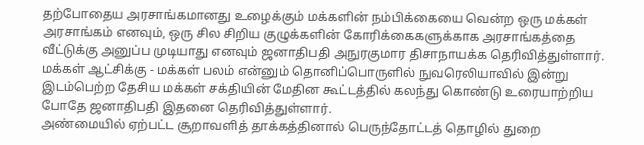தற்போதைய அரசாங்கமானது உழைக்கும் மக்களின் நம்பிக்கையை வென்ற ஒரு மக்கள் அரசாங்கம் எனவும், ஒரு சில சிறிய குழுக்களின் கோரிக்கைகளுக்காக அரசாங்கத்தை வீட்டுக்கு அனுப்ப முடியாது எனவும் ஜனாதிபதி அநுரகுமார திசாநாயக்க தெரிவித்துள்ளார்.
மக்கள் ஆட்சிக்கு - மக்கள் பலம் என்னும் தொனிப்பொருளில் நுவரெலியாவில் இன்று இடம்பெற்ற தேசிய மக்கள் சக்தியின் மேதின கூட்டத்தில் கலந்து கொண்டு உரையாற்றிய போதே ஜனாதிபதி இதனை தெரிவித்துள்ளார்.
அண்மையில் ஏற்பட்ட சூறாவளித் தாக்கத்தினால் பெருந்தோட்டத் தொழில் துறை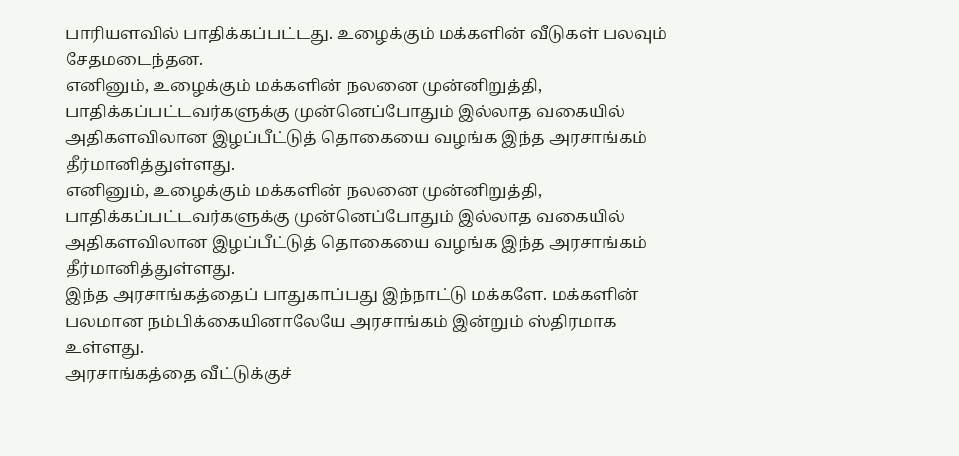பாரியளவில் பாதிக்கப்பட்டது. உழைக்கும் மக்களின் வீடுகள் பலவும் சேதமடைந்தன.
எனினும், உழைக்கும் மக்களின் நலனை முன்னிறுத்தி, பாதிக்கப்பட்டவர்களுக்கு முன்னெப்போதும் இல்லாத வகையில் அதிகளவிலான இழப்பீட்டுத் தொகையை வழங்க இந்த அரசாங்கம் தீர்மானித்துள்ளது.
எனினும், உழைக்கும் மக்களின் நலனை முன்னிறுத்தி, பாதிக்கப்பட்டவர்களுக்கு முன்னெப்போதும் இல்லாத வகையில் அதிகளவிலான இழப்பீட்டுத் தொகையை வழங்க இந்த அரசாங்கம் தீர்மானித்துள்ளது.
இந்த அரசாங்கத்தைப் பாதுகாப்பது இந்நாட்டு மக்களே. மக்களின் பலமான நம்பிக்கையினாலேயே அரசாங்கம் இன்றும் ஸ்திரமாக உள்ளது.
அரசாங்கத்தை வீட்டுக்குச்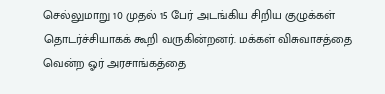செல்லுமாறு 10 முதல் 15 பேர் அடங்கிய சிறிய குழுக்கள் தொடர்ச்சியாகக் கூறி வருகின்றனர். மக்கள் விசுவாசத்தை வென்ற ஓர் அரசாங்கத்தை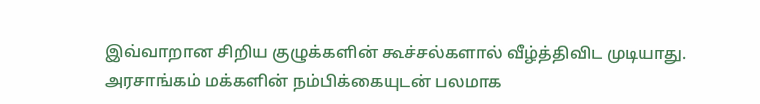இவ்வாறான சிறிய குழுக்களின் கூச்சல்களால் வீழ்த்திவிட முடியாது.
அரசாங்கம் மக்களின் நம்பிக்கையுடன் பலமாக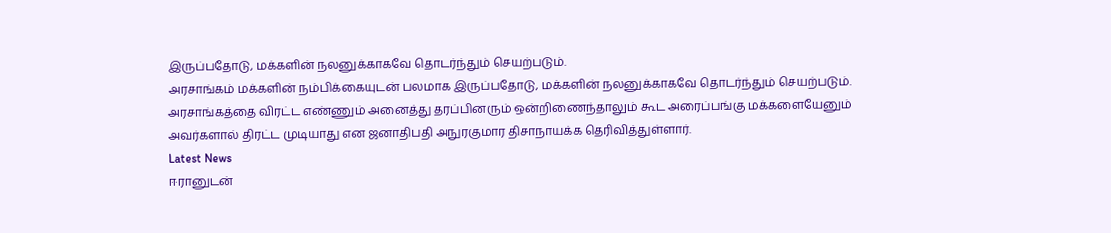இருப்பதோடு, மக்களின் நலனுக்காகவே தொடர்ந்தும் செயற்படும்.
அரசாங்கம் மக்களின் நம்பிக்கையுடன் பலமாக இருப்பதோடு, மக்களின் நலனுக்காகவே தொடர்ந்தும் செயற்படும்.
அரசாங்கத்தை விரட்ட எண்ணும் அனைத்து தரப்பினரும் ஒன்றிணைந்தாலும் கூட அரைப்பங்கு மக்களையேனும் அவர்களால் திரட்ட முடியாது என ஜனாதிபதி அநுரகுமார திசாநாயக்க தெரிவித்துள்ளார்.
Latest News
ஈரானுடன்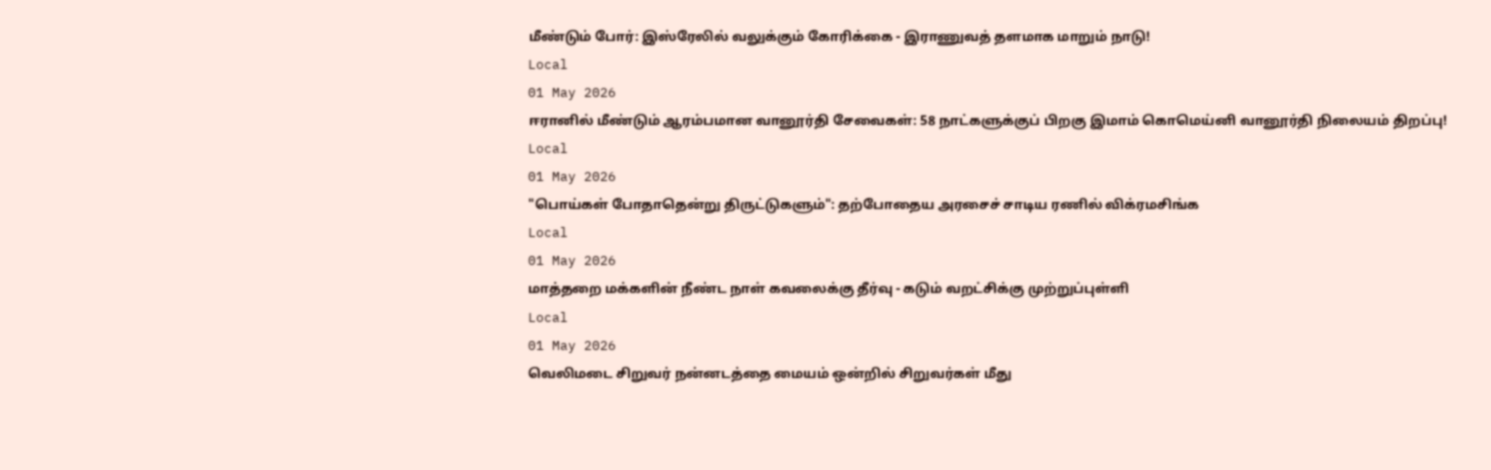மீண்டும் போர்: இஸ்ரேலில் வலுக்கும் கோரிக்கை - இராணுவத் தளமாக மாறும் நாடு!
Local
01 May 2026
ஈரானில் மீண்டும் ஆரம்பமான வானூர்தி சேவைகள்: 58 நாட்களுக்குப் பிறகு இமாம் கொமெய்னி வானூர்தி நிலையம் திறப்பு!
Local
01 May 2026
"பொய்கள் போதாதென்று திருட்டுகளும்": தற்போதைய அரசைச் சாடிய ரணில் விக்ரமசிங்க
Local
01 May 2026
மாத்தறை மக்களின் நீண்ட நாள் கவலைக்கு தீர்வு - கடும் வறட்சிக்கு முற்றுப்புள்ளி
Local
01 May 2026
வெலிமடை சிறுவர் நன்னடத்தை மையம் ஒன்றில் சிறுவர்கள் மீது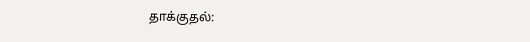தாக்குதல்: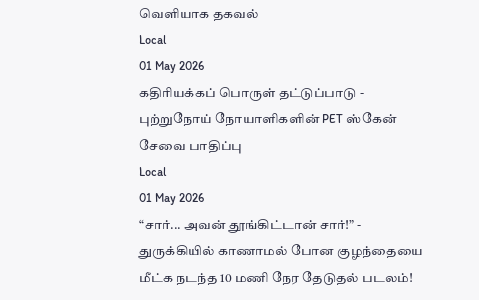வெளியாக தகவல்
Local
01 May 2026
கதிரியக்கப் பொருள் தட்டுப்பாடு - புற்றுநோய் நோயாளிகளின் PET ஸ்கேன் சேவை பாதிப்பு
Local
01 May 2026
“சார்... அவன் தூங்கிட்டான் சார்!” - துருக்கியில் காணாமல் போன குழந்தையை மீட்க நடந்த 10 மணி நேர தேடுதல் படலம்!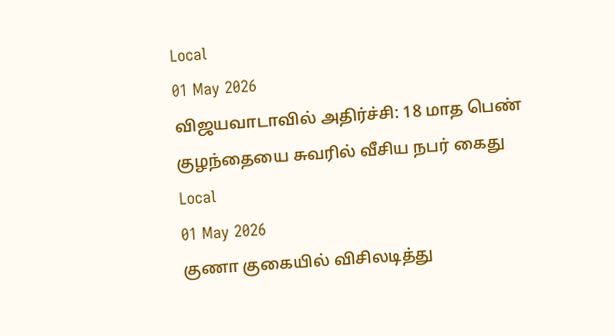Local
01 May 2026
விஜயவாடாவில் அதிர்ச்சி: 18 மாத பெண் குழந்தையை சுவரில் வீசிய நபர் கைது
Local
01 May 2026
குணா குகையில் விசிலடித்து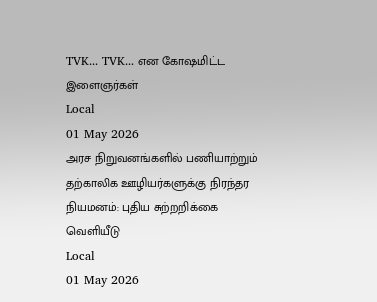TVK... TVK... என கோஷமிட்ட இளைஞர்கள்
Local
01 May 2026
அரச நிறுவனங்களில் பணியாற்றும் தற்காலிக ஊழியர்களுக்கு நிரந்தர நியமனம்: புதிய சுற்றறிக்கை வெளியீடு
Local
01 May 2026